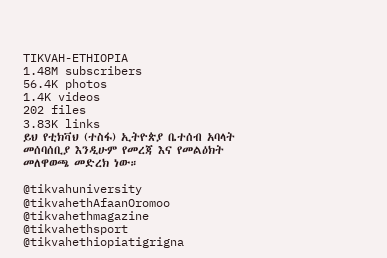TIKVAH-ETHIOPIA
1.48M subscribers
56.4K photos
1.4K videos
202 files
3.83K links
ይህ የቲክቫህ (ተስፋ) ኢትዮጵያ ቤተሰብ አባላት መሰባሰቢያ እንዲሁም የመረጃ እና የመልዕክት መለዋወጫ መድረክ ነው።

@tikvahuniversity
@tikvahethAfaanOromoo
@tikvahethmagazine
@tikvahethsport
@tikvahethiopiatigrigna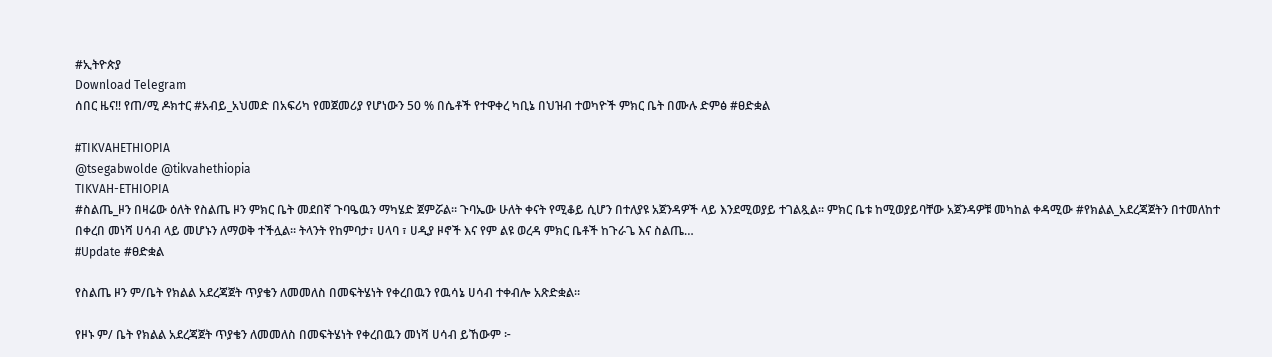#ኢትዮጵያ
Download Telegram
ሰበር ዜና‼ የጠ/ሚ ዶክተር #አብይ_አህመድ በአፍሪካ የመጀመሪያ የሆነውን 50 % በሴቶች የተዋቀረ ካቢኔ በህዝብ ተወካዮች ምክር ቤት በሙሉ ድምፅ #ፀድቋል

#TIKVAHETHIOPIA
@tsegabwolde @tikvahethiopia
TIKVAH-ETHIOPIA
#ስልጤ_ዞን በዛሬው ዕለት የስልጤ ዞን ምክር ቤት መደበኛ ጉባዔዉን ማካሄድ ጀምሯል። ጉባኤው ሁለት ቀናት የሚቆይ ሲሆን በተለያዩ አጀንዳዎች ላይ እንደሚወያይ ተገልጿል። ምክር ቤቱ ከሚወያይባቸው አጀንዳዎቹ መካከል ቀዳሚው #የክልል_አደረጃጀትን በተመለከተ በቀረበ መነሻ ሀሳብ ላይ መሆኑን ለማወቅ ተችሏል። ትላንት የከምባታ፣ ሀላባ ፣ ሀዲያ ዞኖች እና የም ልዩ ወረዳ ምክር ቤቶች ከጉራጌ እና ስልጤ…
#Update #ፀድቋል

የስልጤ ዞን ም/ቤት የክልል አደረጃጀት ጥያቄን ለመመለስ በመፍትሄነት የቀረበዉን የዉሳኔ ሀሳብ ተቀብሎ አጽድቋል።

የዞኑ ም/ ቤት የክልል አደረጃጀት ጥያቄን ለመመለስ በመፍትሄነት የቀረበዉን መነሻ ሀሳብ ይኸውም ፦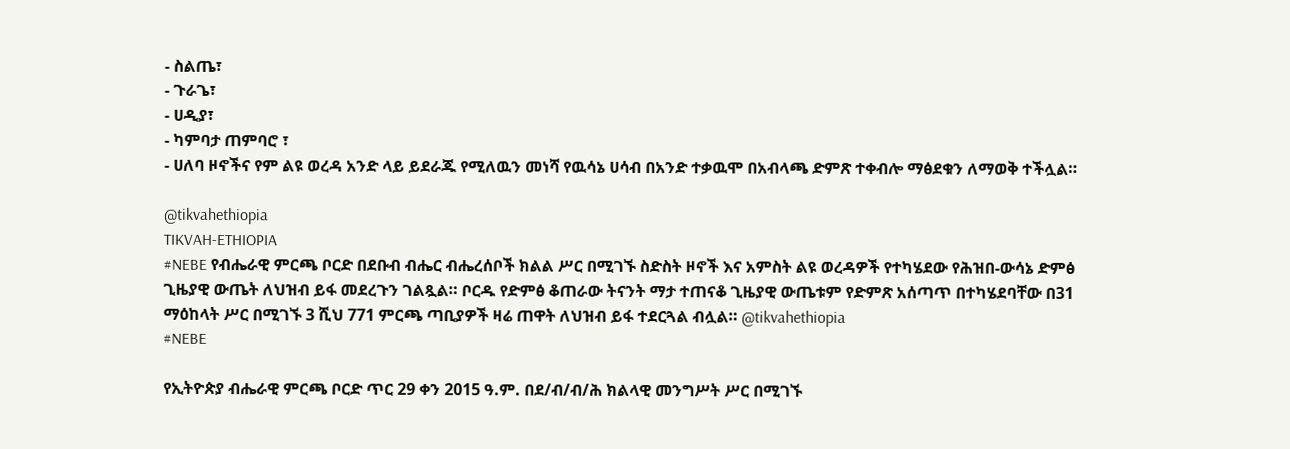- ስልጤ፣
- ጉራጌ፣
- ሀዲያ፣
- ካምባታ ጠምባሮ ፣
- ሀለባ ዞኖችና የም ልዩ ወረዳ አንድ ላይ ይደራጁ የሚለዉን መነሻ የዉሳኔ ሀሳብ በአንድ ተቃዉሞ በአብላጫ ድምጽ ተቀብሎ ማፅደቁን ለማወቅ ተችሏል።

@tikvahethiopia
TIKVAH-ETHIOPIA
#NEBE የብሔራዊ ምርጫ ቦርድ በደቡብ ብሔር ብሔረሰቦች ክልል ሥር በሚገኙ ስድስት ዞኖች እና አምስት ልዩ ወረዳዎች የተካሄደው የሕዝበ-ውሳኔ ድምፅ ጊዜያዊ ውጤት ለህዝብ ይፋ መደረጉን ገልጿል። ቦርዱ የድምፅ ቆጠራው ትናንት ማታ ተጠናቆ ጊዜያዊ ውጤቱም የድምጽ አሰጣጥ በተካሄደባቸው በ31 ማዕከላት ሥር በሚገኙ 3 ሺህ 771 ምርጫ ጣቢያዎች ዛሬ ጠዋት ለህዝብ ይፋ ተደርጓል ብሏል። @tikvahethiopia
#NEBE

የኢትዮጵያ ብሔራዊ ምርጫ ቦርድ ጥር 29 ቀን 2015 ዓ.ም. በደ/ብ/ብ/ሕ ክልላዊ መንግሥት ሥር በሚገኙ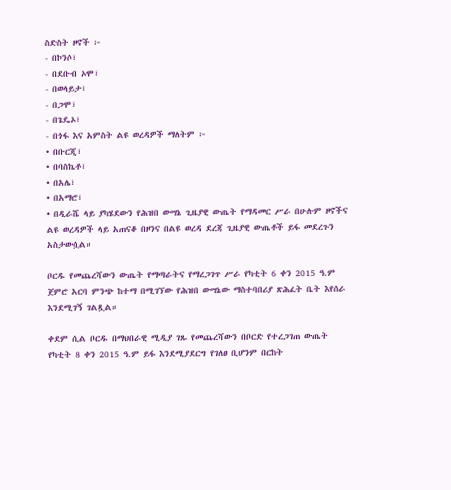ስድስት ዞኖች ፦
- በኮንሶ፣
- በደቡብ ኦሞ፣
- በወላይታ፣
- በጋሞ፣
- በጌዴኦ፣
- በጎፋ እና አምስት ልዩ ወረዳዎች ማለትም ፦
• በቡርጂ፣
• በባስኬቶ፣
• በአሌ፣
• በአማሮ፣
• በዲራሼ ላይ ያካሄደውን የሕዝበ ውሣኔ ጊዜያዊ ውጤት የማዳመር ሥራ በሁሉም ዞኖችና ልዩ ወረዳዎች ላይ አጠናቆ በዞንና በልዩ ወረዳ ደረጃ ጊዜያዊ ውጤቶች ይፋ መደረጉን አስታውሷል።

ቦርዱ የመጨረሻውን ውጤት የማጣራትና የማረጋገጥ ሥራ የካቲት 6 ቀን 2015 ዓ.ም ጀምሮ አርባ ምንጭ ከተማ በሚገኘው የሕዝበ ውሣኔው ማስተባበሪያ ጽሕፈት ቤት እየሰራ እንደሚገኝ ገልጿል።

ቀደም ሲል ቦርዱ በማህበራዊ ሚዲያ ገጹ የመጨረሻውን በቦርድ የተረጋገጠ ውጤት የካቲት 8 ቀን 2015 ዓ.ም ይፋ እንደሚያደርግ የገለፀ ቢሆንም በርከት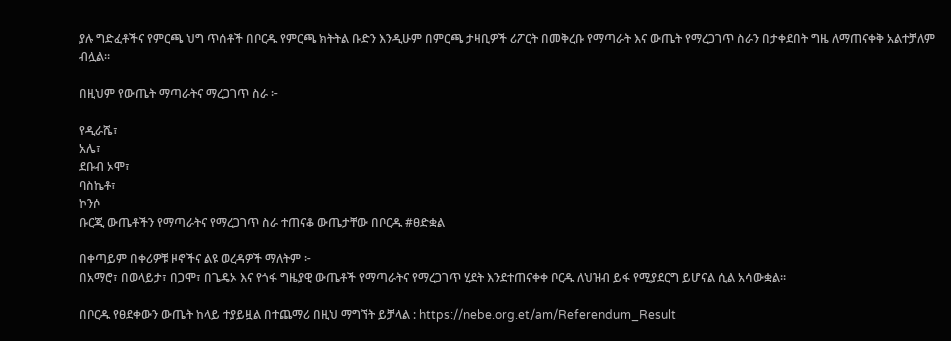ያሉ ግድፈቶችና የምርጫ ህግ ጥሰቶች በቦርዱ የምርጫ ክትትል ቡድን እንዲሁም በምርጫ ታዛቢዎች ሪፖርት በመቅረቡ የማጣራት እና ውጤት የማረጋገጥ ስራን በታቀደበት ግዜ ለማጠናቀቅ አልተቻለም ብሏል።

በዚህም የውጤት ማጣራትና ማረጋገጥ ስራ ፦

የዲራሼ፣
አሌ፣
ደቡብ ኦሞ፣
ባስኬቶ፣
ኮንሶ
ቡርጂ ውጤቶችን የማጣራትና የማረጋገጥ ስራ ተጠናቆ ውጤታቸው በቦርዱ #ፀድቋል

በቀጣይም በቀሪዎቹ ዞኖችና ልዩ ወረዳዎች ማለትም ፦
በአማሮ፣ በወላይታ፣ በጋሞ፣ በጌዴኦ እና የጎፋ ግዜያዊ ውጤቶች የማጣራትና የማረጋገጥ ሂደት እንደተጠናቀቀ ቦርዱ ለህዝብ ይፋ የሚያደርግ ይሆናል ሲል አሳውቋል።

በቦርዱ የፀደቀውን ውጤት ከላይ ተያይዟል በተጨማሪ በዚህ ማግኘት ይቻላል : https://nebe.org.et/am/Referendum_Result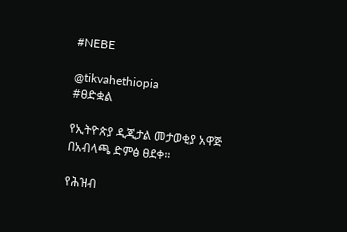#NEBE

@tikvahethiopia
#ፀድቋል

የኢትዮጵያ ዲጂታል መታወቂያ አዋጅ በአብላጫ ድምፅ ፀደቀ።

የሕዝብ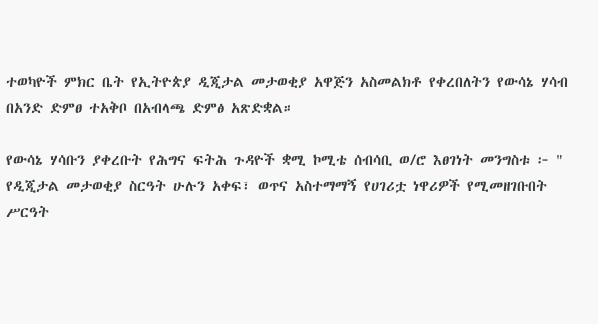ተወካዮች ምክር ቤት የኢትዮጵያ ዲጂታል መታወቂያ አዋጅን አስመልክቶ የቀረበለትን የውሳኔ ሃሳብ በአንድ ድምፀ ተአቅቦ በአብላጫ ድምፅ አጽድቋል።

የውሳኔ ሃሳቡን ያቀረቡት የሕግና ፍትሕ ጉዳዮች ቋሚ ኮሚቴ ሰብሳቢ ወ/ሮ እፀገነት መንግስቱ ፦ " የዲጂታል መታወቂያ ስርዓት ሁሉን አቀፍ፣ ወጥና አስተማማኝ የሀገሪቷ ነዋሪዎች የሚመዘገቡበት ሥርዓት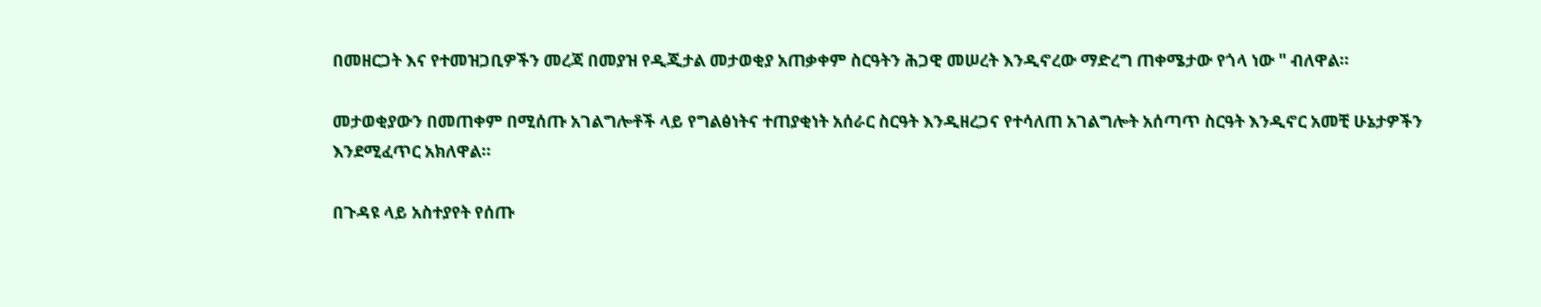በመዘርጋት እና የተመዝጋቢዎችን መረጃ በመያዝ የዲጂታል መታወቂያ አጠቃቀም ስርዓትን ሕጋዊ መሠረት እንዲኖረው ማድረግ ጠቀሜታው የጎላ ነው " ብለዋል።

መታወቂያውን በመጠቀም በሚሰጡ አገልግሎቶች ላይ የግልፅነትና ተጠያቂነት አሰራር ስርዓት እንዲዘረጋና የተሳለጠ አገልግሎት አሰጣጥ ስርዓት እንዲኖር አመቺ ሁኔታዎችን እንደሚፈጥር አክለዋል።

በጉዳዩ ላይ አስተያየት የሰጡ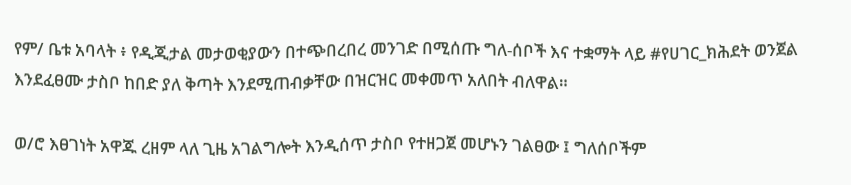የም/ ቤቱ አባላት ፥ የዲጂታል መታወቂያውን በተጭበረበረ መንገድ በሚሰጡ ግለ-ሰቦች እና ተቋማት ላይ #የሀገር_ክሕደት ወንጀል እንደፈፀሙ ታስቦ ከበድ ያለ ቅጣት እንደሚጠብቃቸው በዝርዝር መቀመጥ አለበት ብለዋል።

ወ/ሮ እፀገነት አዋጁ ረዘም ላለ ጊዜ አገልግሎት እንዲሰጥ ታስቦ የተዘጋጀ መሆኑን ገልፀው ፤ ግለሰቦችም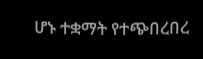ሆኑ ተቋማት የተጭበረበረ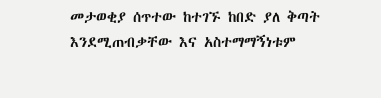መታወቂያ ሰጥተው ከተገኙ ከበድ ያለ ቅጣት እንደሚጠብቃቸው እና አስተማማኝነቱም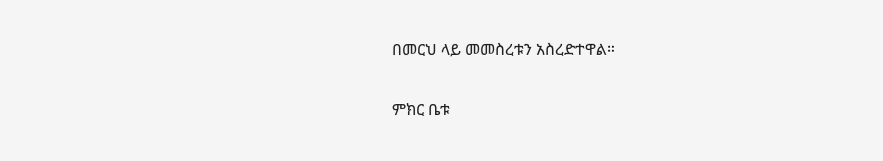በመርህ ላይ መመስረቱን አስረድተዋል።

ምክር ቤቱ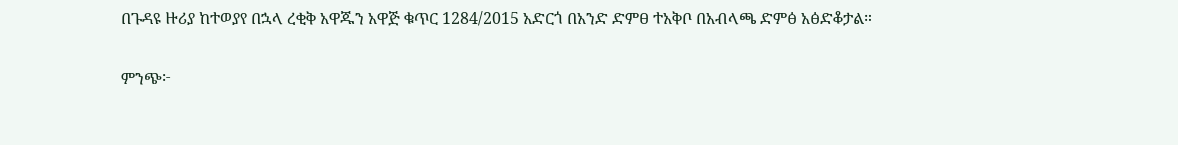በጉዳዩ ዙሪያ ከተወያየ በኋላ ረቂቅ አዋጁን አዋጅ ቁጥር 1284/2015 አድርጎ በአንድ ድምፀ ተአቅቦ በአብላጫ ድምፅ አፅድቆታል።

ምንጭ፦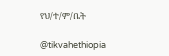የህ/ተ/ም/ቤት

@tikvahethiopia